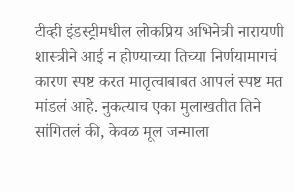टीव्ही इंडस्ट्रीमधील लोकप्रिय अभिनेत्री नारायणी शास्त्रीने आई न होण्याच्या तिच्या निर्णयामागचं कारण स्पष्ट करत मातृत्वाबाबत आपलं स्पष्ट मत मांडलं आहे. नुकत्याच एका मुलाखतीत तिने सांगितलं की, केवळ मूल जन्माला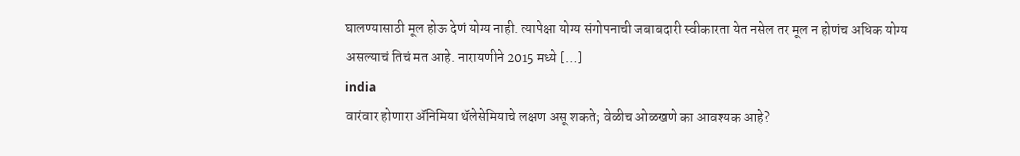घालण्यासाठी मूल होऊ देणं योग्य नाही. त्यापेक्षा योग्य संगोपनाची जबाबदारी स्वीकारता येत नसेल तर मूल न होणंच अधिक योग्य असल्याचं तिचं मत आहे. नारायणीने 2015 मध्ये […]
india
वारंवार होणारा ॲनिमिया थॅलेसेमियाचे लक्षण असू शकते; वेळीच ओळखणे का आवश्यक आहे?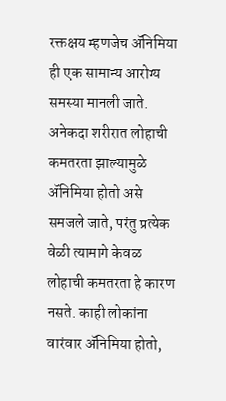रक्तक्षय म्हणजेच ॲनिमिया ही एक सामान्य आरोग्य समस्या मानली जाते. अनेकदा शरीरात लोहाची कमतरता झाल्यामुळे ॲनिमिया होतो असे समजले जाते, परंतु प्रत्येक वेळी त्यामागे केवळ लोहाची कमतरता हे कारण नसते. काही लोकांना वारंवार ॲनिमिया होतो,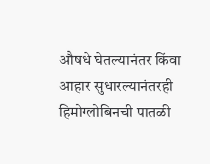औषधे घेतल्यानंतर किंवा आहार सुधारल्यानंतरही हिमोग्लोबिनची पातळी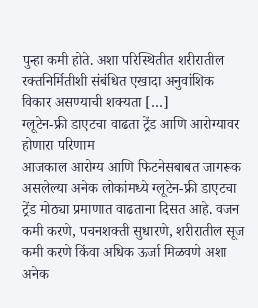पुन्हा कमी होते. अशा परिस्थितीत शरीरातील रक्तनिर्मितीशी संबंधित एखादा अनुवांशिक विकार असण्याची शक्यता […]
ग्लूटेन-फ्री डाएटचा वाढता ट्रेंड आणि आरोग्यावर होणारा परिणाम
आजकाल आरोग्य आणि फिटनेसबाबत जागरूक असलेल्या अनेक लोकांमध्ये ग्लूटेन-फ्री डाएटचा ट्रेंड मोठ्या प्रमाणात वाढताना दिसत आहे. वजन कमी करणे, पचनशक्ती सुधारणे, शरीरातील सूज कमी करणे किंवा अधिक ऊर्जा मिळवणे अशा अनेक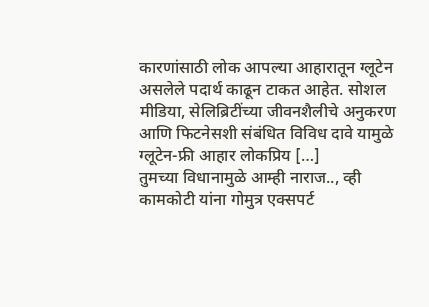कारणांसाठी लोक आपल्या आहारातून ग्लूटेन असलेले पदार्थ काढून टाकत आहेत. सोशल मीडिया, सेलिब्रिटींच्या जीवनशैलीचे अनुकरण आणि फिटनेसशी संबंधित विविध दावे यामुळे ग्लूटेन-फ्री आहार लोकप्रिय […]
तुमच्या विधानामुळे आम्ही नाराज.., व्ही कामकोटी यांना गोमुत्र एक्सपर्ट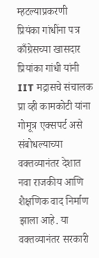म्हटल्याप्रकरणी प्रियंका गांधींना पत्र
काँग्रेसच्या खासदार प्रियांका गांधी यांनी IIT मद्रासचे संचालक प्रा व्ही कामकोटी यांना गोमूत्र एक्सपर्ट असे संबोधल्याच्या वक्तव्यानंतर देशात नवा राजकीय आणि शैक्षणिक वाद निर्माण झाला आहे. या वक्तव्यानंतर सरकारी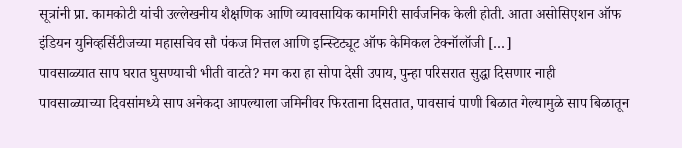सूत्रांनी प्रा. कामकोटी यांची उल्लेखनीय शैक्षणिक आणि व्यावसायिक कामगिरी सार्वजनिक केली होती. आता असोसिएशन ऑफ इंडियन युनिव्हर्सिटीजच्या महासचिव सौ पंकज मित्तल आणि इन्स्टिट्यूट ऑफ केमिकल टेक्नॉलॉजी […]
पावसाळ्यात साप घरात घुसण्याची भीती वाटते? मग करा हा सोपा देसी उपाय, पुन्हा परिसरात सुद्धा दिसणार नाही
पावसाळ्याच्या दिवसांमध्ये साप अनेकदा आपल्याला जमिनीवर फिरताना दिसतात, पावसाचं पाणी बिळात गेल्यामुळे साप बिळातून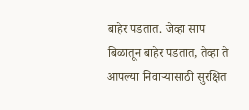बाहेर पडतात. जेव्हा साप बिळातून बाहेर पडतात, तेव्हा ते आपल्या निवाऱ्यासाठी सुरक्षित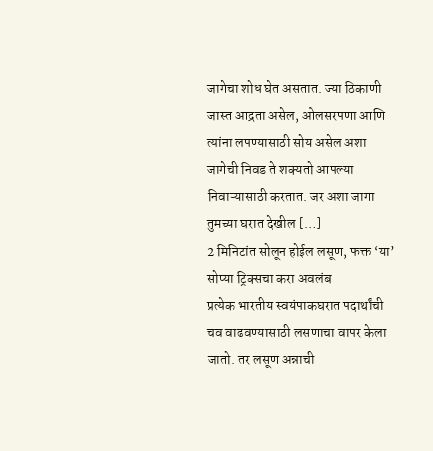जागेचा शोध घेत असतात. ज्या ठिकाणी जास्त आद्रता असेल, ओलसरपणा आणि त्यांना लपण्यासाठी सोय असेल अशा जागेची निवड ते शक्यतो आपल्या निवाऱ्यासाठी करतात. जर अशा जागा तुमच्या घरात देखील […]
2 मिनिटांत सोलून होईल लसूण, फक्त ‘या’ सोप्या ट्रिक्सचा करा अवलंब
प्रत्येक भारतीय स्वयंपाकघरात पदार्थांची चव वाढवण्यासाठी लसणाचा वापर केला जातो. तर लसूण अन्नाची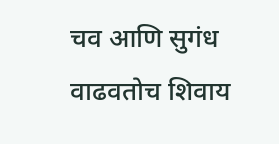चव आणि सुगंध वाढवतोच शिवाय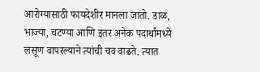आरोग्यासाठी फायदेशीर मानला जातो. डाळ, भाज्या, चटण्या आणि इतर अनेक पदार्थांमध्ये लसूण वापरल्याने त्यांची चव वाढते. त्यात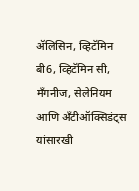ॲलिसिन, व्हिटॅमिन बी6, व्हिटॅमिन सी, मॅंगनीज, सेलेनियम आणि अँटीऑक्सिडंट्स यांसारखी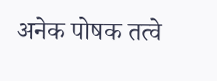अनेक पोषक तत्वे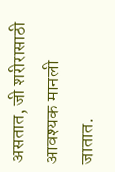असतात, जी शरीरासाठी आवश्यक मानली जातात.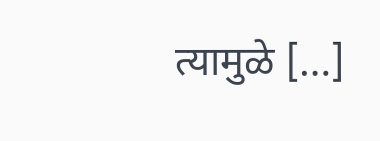त्यामुळे […]